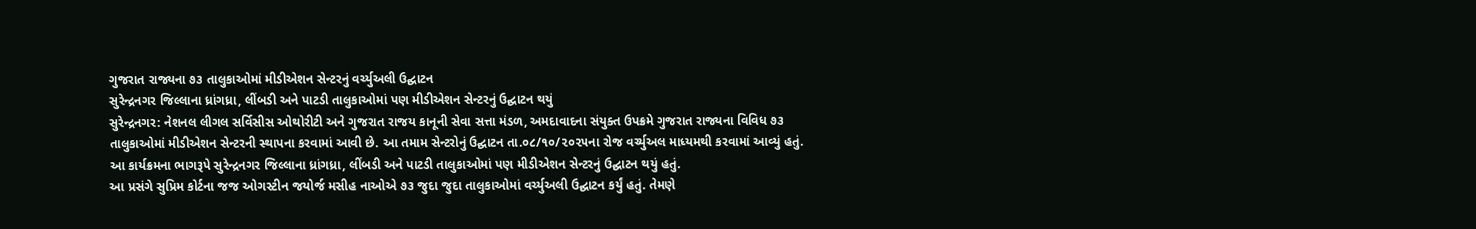ગુજરાત રાજ્યના ૭૩ તાલુકાઓમાં મીડીએશન સેન્ટરનું વર્ચ્યુઅલી ઉદ્ઘાટન
સુરેન્દ્રનગર જિલ્લાના ધ્રાંગધ્રા, લીંબડી અને પાટડી તાલુકાઓમાં પણ મીડીએશન સેન્ટરનું ઉદ્ઘાટન થયું
સુરેન્દ્રનગર: નેશનલ લીગલ સર્વિસીસ ઓથોરીટી અને ગુજરાત રાજય કાનૂની સેવા સત્તા મંડળ, અમદાવાદના સંયુક્ત ઉપક્રમે ગુજરાત રાજ્યના વિવિધ ૭૩ તાલુકાઓમાં મીડીએશન સેન્ટરની સ્થાપના કરવામાં આવી છે. આ તમામ સેન્ટરોનું ઉદ્ઘાટન તા.૦૮/૧૦/૨૦૨૫ના રોજ વર્ચ્યુઅલ માધ્યમથી કરવામાં આવ્યું હતું.
આ કાર્યક્રમના ભાગરૂપે સુરેન્દ્રનગર જિલ્લાના ધ્રાંગધ્રા, લીંબડી અને પાટડી તાલુકાઓમાં પણ મીડીએશન સેન્ટરનું ઉદ્ઘાટન થયું હતું.
આ પ્રસંગે સુપ્રિમ કોર્ટના જજ ઓગસ્ટીન જયોર્જ મસીહ નાઓએ ૭૩ જુદા જુદા તાલુકાઓમાં વર્ચ્યુઅલી ઉદ્ઘાટન કર્યું હતું. તેમણે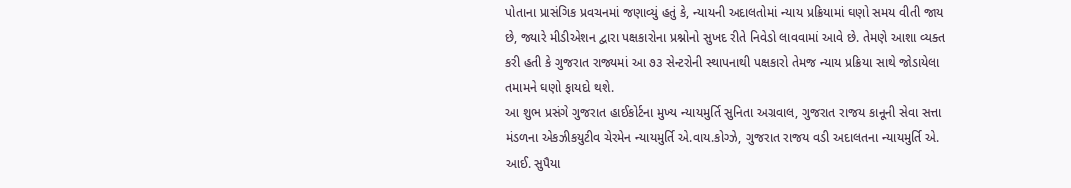પોતાના પ્રાસંગિક પ્રવચનમાં જણાવ્યું હતું કે, ન્યાયની અદાલતોમાં ન્યાય પ્રક્રિયામાં ઘણો સમય વીતી જાય છે, જ્યારે મીડીએશન દ્વારા પક્ષકારોના પ્રશ્નોનો સુખદ રીતે નિવેડો લાવવામાં આવે છે. તેમણે આશા વ્યક્ત કરી હતી કે ગુજરાત રાજ્યમાં આ ૭૩ સેન્ટરોની સ્થાપનાથી પક્ષકારો તેમજ ન્યાય પ્રક્રિયા સાથે જોડાયેલા તમામને ઘણો ફાયદો થશે.
આ શુભ પ્રસંગે ગુજરાત હાઈકોર્ટના મુખ્ય ન્યાયમુર્તિ સુનિતા અગ્રવાલ, ગુજરાત રાજય કાનૂની સેવા સત્તા મંડળના એકઝીકયુટીવ ચેરમેન ન્યાયમુર્તિ એ.વાય.કોગ્ઝે, ગુજરાત રાજય વડી અદાલતના ન્યાયમુર્તિ એ. આઈ. સુપૈયા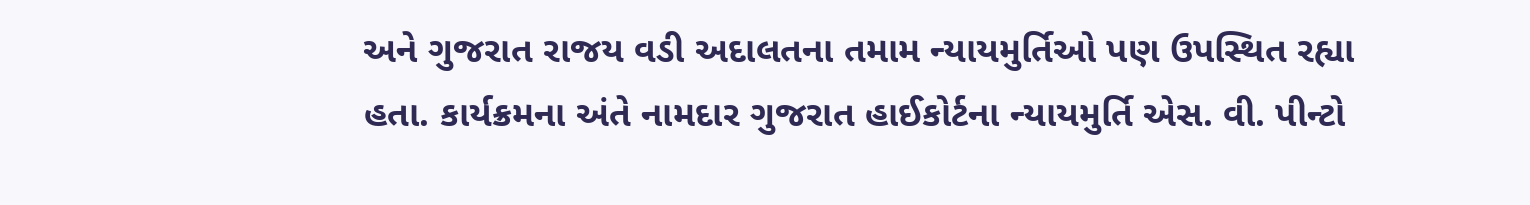અને ગુજરાત રાજય વડી અદાલતના તમામ ન્યાયમુર્તિઓ પણ ઉપસ્થિત રહ્યા હતા. કાર્યક્રમના અંતે નામદાર ગુજરાત હાઈકોર્ટના ન્યાયમુર્તિ એસ. વી. પીન્ટો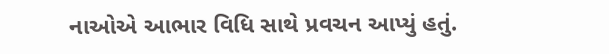નાઓએ આભાર વિધિ સાથે પ્રવચન આપ્યું હતું.